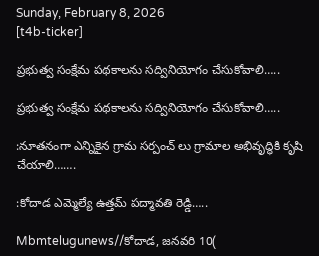Sunday, February 8, 2026
[t4b-ticker]

ప్రభుత్వ సంక్షేమ పథకాలను సద్వినియోగం చేసుకోవాలి…..

ప్రభుత్వ సంక్షేమ పథకాలను సద్వినియోగం చేసుకోవాలి…..

:నూతనంగా ఎన్నికైన గ్రామ సర్పంచ్ లు గ్రామాల అభివృద్ధికి కృషి చేయాలి…….

:కోదాడ ఎమ్మెల్యే ఉత్తమ్ పద్మావతి రెడ్డి…..

Mbmtelugunews//కోదాడ, జనవరి 10(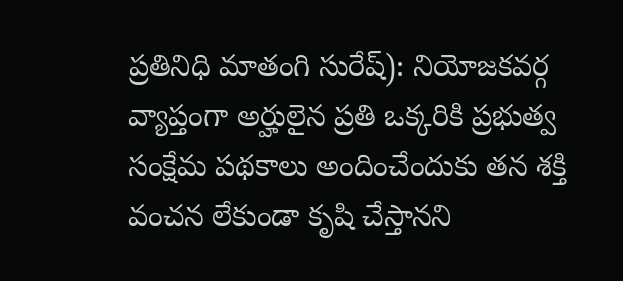ప్రతినిధి మాతంగి సురేష్): నియోజకవర్గ వ్యాప్తంగా అర్హులైన ప్రతి ఒక్కరికి ప్రభుత్వ సంక్షేమ పథకాలు అందించేందుకు తన శక్తి వంచన లేకుండా కృషి చేస్తానని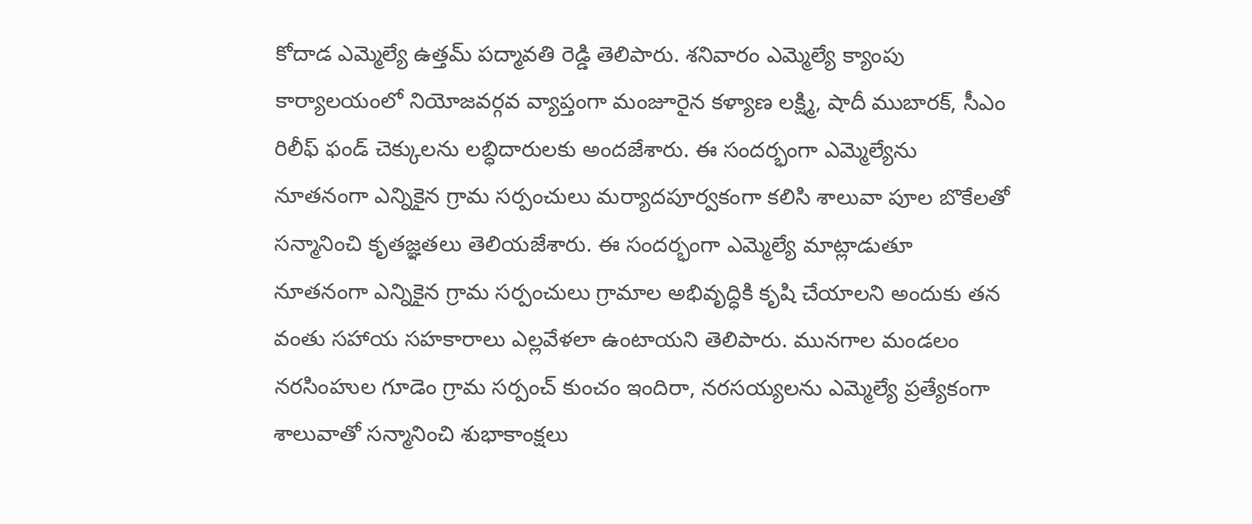కోదాడ ఎమ్మెల్యే ఉత్తమ్ పద్మావతి రెడ్డి తెలిపారు. శనివారం ఎమ్మెల్యే క్యాంపు కార్యాలయంలో నియోజవర్గవ వ్యాప్తంగా మంజూరైన కళ్యాణ లక్ష్మి, షాదీ ముబారక్, సీఎం రిలీఫ్ ఫండ్ చెక్కులను లబ్ధిదారులకు అందజేశారు. ఈ సందర్భంగా ఎమ్మెల్యేను నూతనంగా ఎన్నికైన గ్రామ సర్పంచులు మర్యాదపూర్వకంగా కలిసి శాలువా పూల బొకేలతో సన్మానించి కృతజ్ఞతలు తెలియజేశారు. ఈ సందర్భంగా ఎమ్మెల్యే మాట్లాడుతూ నూతనంగా ఎన్నికైన గ్రామ సర్పంచులు గ్రామాల అభివృద్ధికి కృషి చేయాలని అందుకు తన వంతు సహాయ సహకారాలు ఎల్లవేళలా ఉంటాయని తెలిపారు. మునగాల మండలం నరసింహుల గూడెం గ్రామ సర్పంచ్ కుంచం ఇందిరా, నరసయ్యలను ఎమ్మెల్యే ప్రత్యేకంగా శాలువాతో సన్మానించి శుభాకాంక్షలు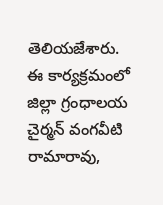తెలియజేశారు. ఈ కార్యక్రమంలో జిల్లా గ్రంధాలయ చైర్మన్ వంగవీటి రామారావు,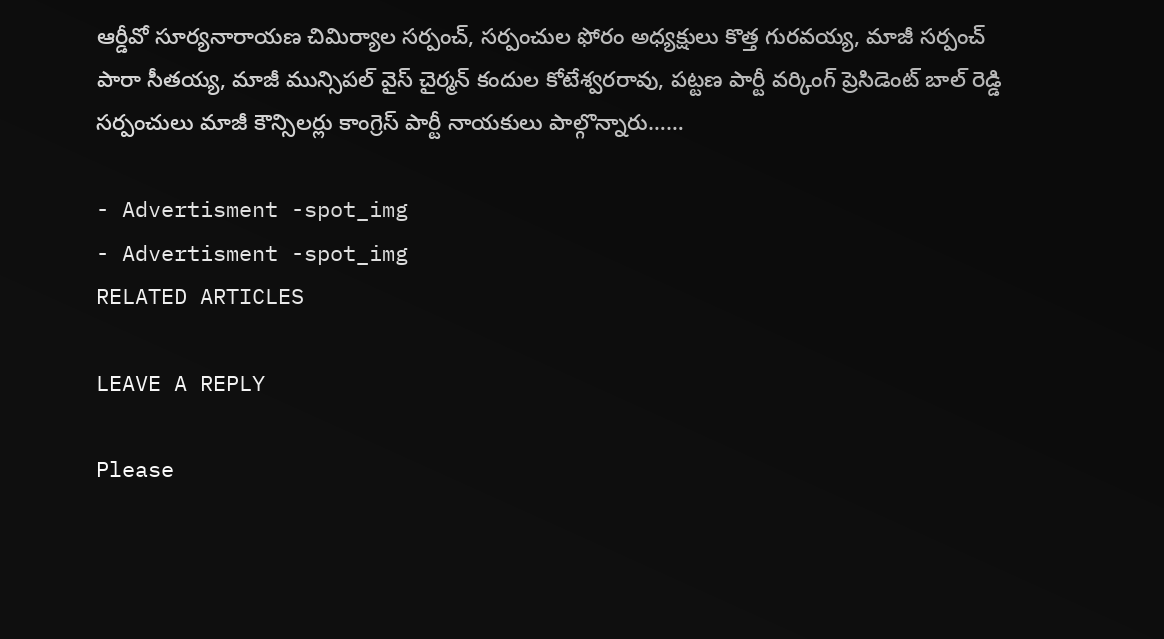ఆర్డీవో సూర్యనారాయణ చిమిర్యాల సర్పంచ్, సర్పంచుల ఫోరం అధ్యక్షులు కొత్త గురవయ్య, మాజీ సర్పంచ్ పారా సీతయ్య, మాజీ మున్సిపల్ వైస్ చైర్మన్ కందుల కోటేశ్వరరావు, పట్టణ పార్టీ వర్కింగ్ ప్రెసిడెంట్ బాల్ రెడ్డి సర్పంచులు మాజీ కౌన్సిలర్లు కాంగ్రెస్ పార్టీ నాయకులు పాల్గొన్నారు……

- Advertisment -spot_img
- Advertisment -spot_img
RELATED ARTICLES

LEAVE A REPLY

Please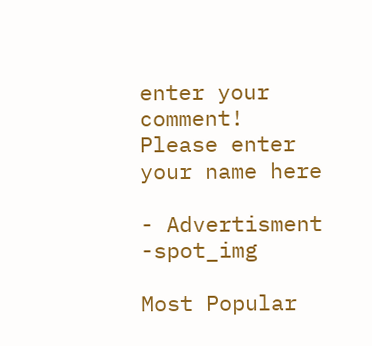enter your comment!
Please enter your name here

- Advertisment -spot_img

Most Popular